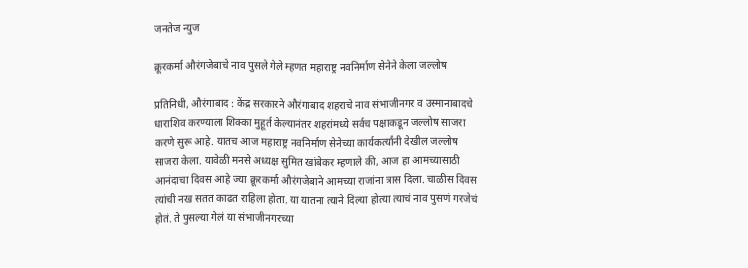जनतेज न्युज

क्रूरकर्मा औरंगजेबाचे नाव पुसले गेले म्हणत महाराष्ट्र नवनिर्माण सेनेने केला जल्लोष

प्रतिनिधी, औरंगाबाद : केंद्र सरकारने औरंगाबाद शहराचे नाव संभाजीनगर व उस्मानाबादचे धाराशिव करण्याला शिक्का मुहूर्त केल्यानंतर शहरांमध्ये सर्वच पक्षाकडून जल्लोष साजरा करणे सुरू आहे. यातच आज महाराष्ट्र नवनिर्माण सेनेच्या कार्यकर्त्यांनी देखील जल्लोष साजरा केला. यावेळी मनसे अध्यक्ष सुमित खांबेकर म्हणाले की, आज हा आमच्यासाठी आनंदाचा दिवस आहे ज्या क्रूरकर्मा औरंगजेबाने आमच्या राजांना त्रास दिला. चाळीस दिवस त्यांची नख सतत काढत राहिला होता. या यातना त्याने दिल्या होत्या त्याचं नाव पुसणं गरजेचं होतं. ते पुसल्या गेलं या संभाजीनगरच्या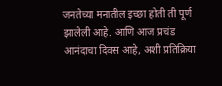जनतेच्या मनातील इच्छा होती ती पूर्ण झालेली आहे. आणि आज प्रचंड आनंदाचा दिवस आहे, अशी प्रतिक्रिया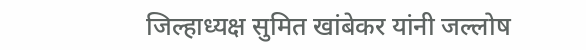जिल्हाध्यक्ष सुमित खांबेकर यांनी जल्लोष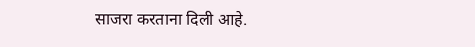साजरा करताना दिली आहे.